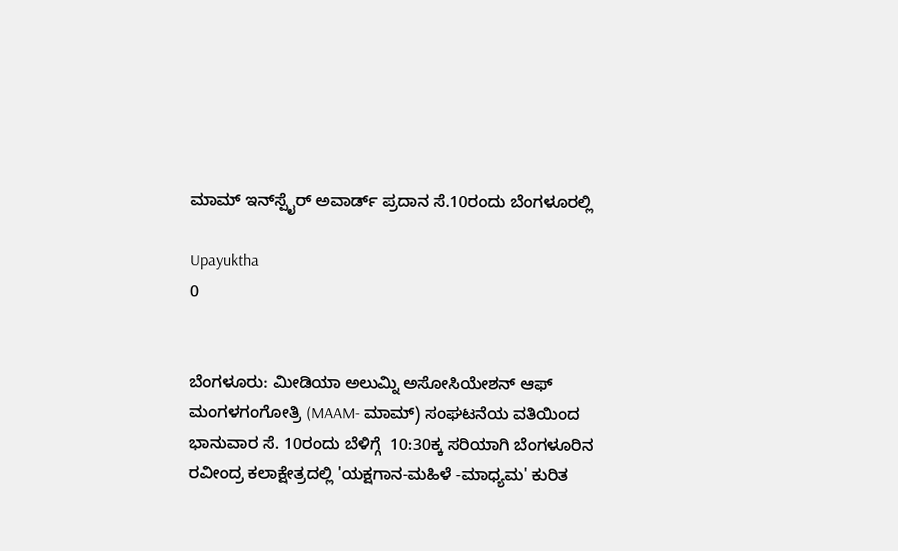ಮಾಮ್ ಇನ್‌ಸ್ಪೈರ್ ಅವಾರ್ಡ್‌ ಪ್ರದಾನ ಸೆ.10ರಂದು ಬೆಂಗಳೂರಲ್ಲಿ

Upayuktha
0


ಬೆಂಗಳೂರು: ಮೀಡಿಯಾ ಅಲುಮ್ನಿ ಅಸೋಸಿಯೇಶನ್ ಆಫ್ ಮಂಗಳಗಂಗೋತ್ರಿ (MAAM- ಮಾಮ್) ಸಂಘಟನೆಯ ವತಿಯಿಂದ‌  ಭಾನುವಾರ ಸೆ. 10ರಂದು ಬೆಳಿಗ್ಗೆ  10:30ಕ್ಕ ಸರಿಯಾಗಿ ಬೆಂಗಳೂರಿನ ರವೀಂದ್ರ ಕಲಾಕ್ಷೇತ್ರದಲ್ಲಿ 'ಯಕ್ಷಗಾನ-ಮಹಿಳೆ -ಮಾಧ್ಯಮ' ಕುರಿತ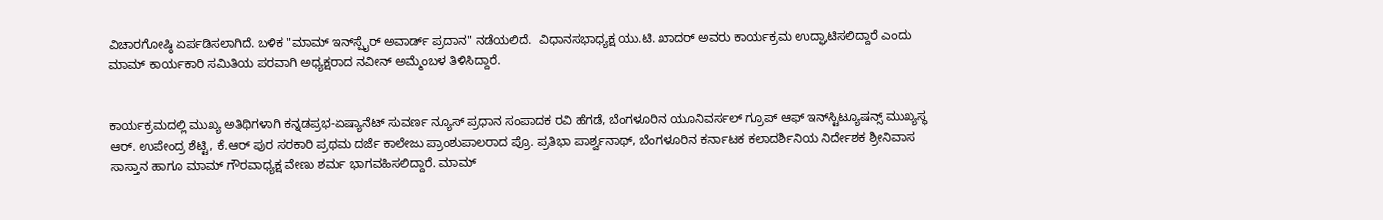ವಿಚಾರಗೋಷ್ಠಿ ಏರ್ಪಡಿಸಲಾಗಿದೆ. ಬಳಿಕ "ಮಾಮ್ ಇನ್‌ಸ್ಪೈರ್ ಅವಾರ್ಡ್ ಪ್ರದಾನ" ನಡೆಯಲಿದೆ.  ವಿಧಾನಸಭಾಧ್ಯಕ್ಷ ಯು.ಟಿ. ಖಾದರ್ ಅವರು ಕಾರ್ಯಕ್ರಮ ಉದ್ಘಾಟಿಸಲಿದ್ದಾರೆ ಎಂದು ಮಾಮ್ ಕಾರ್ಯಕಾರಿ ಸಮಿತಿಯ ಪರವಾಗಿ ಅಧ್ಯಕ್ಷರಾದ ನವೀನ್ ಅಮ್ಮೆಂಬಳ ತಿಳಿಸಿದ್ದಾರೆ.


ಕಾರ್ಯಕ್ರಮದಲ್ಲಿ ಮುಖ್ಯ ಅತಿಥಿಗಳಾಗಿ ಕನ್ನಡಪ್ರಭ-ಏಷ್ಯಾನೆಟ್ ಸುವರ್ಣ ನ್ಯೂಸ್ ಪ್ರಧಾನ ಸಂಪಾದಕ ರವಿ ಹೆಗಡೆ, ಬೆಂಗಳೂರಿನ ಯೂನಿವರ್ಸಲ್ ಗ್ರೂಪ್ ಆಫ್ ಇನ್‌ಸ್ಟಿಟ್ಯೂಷನ್ಸ್‌ ಮುಖ್ಯಸ್ಥ ಆರ್. ಉಪೇಂದ್ರ ಶೆಟ್ಟಿ, ಕೆ.ಆರ್‌ ಪುರ ಸರಕಾರಿ ಪ್ರಥಮ ದರ್ಜೆ ಕಾಲೇಜು ಪ್ರಾಂಶುಪಾಲರಾದ ಪ್ರೊ. ಪ್ರತಿಭಾ ಪಾರ್ಶ್ವನಾಥ್‌, ಬೆಂಗಳೂರಿನ ಕರ್ನಾಟಕ ಕಲಾದರ್ಶಿನಿಯ ನಿರ್ದೇಶಕ ಶ್ರೀನಿವಾಸ ಸಾಸ್ತಾನ ಹಾಗೂ ಮಾಮ್ ಗೌರವಾಧ್ಯಕ್ಷ ವೇಣು ಶರ್ಮ ಭಾಗವಹಿಸಲಿದ್ದಾರೆ. ಮಾಮ್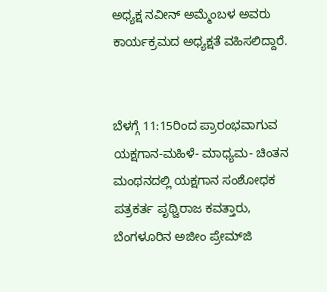ಅಧ್ಯಕ್ಷ ನವೀನ್ ಅಮ್ಮೆಂಬಳ ಅವರು ಕಾರ್ಯಕ್ರಮದ ಅಧ್ಯಕ್ಷತೆ ವಹಿಸಲಿದ್ದಾರೆ.


ಬೆಳಗ್ಗೆ 11:15ರಿಂದ ಪ್ರಾರಂಭವಾಗುವ ಯಕ್ಷಗಾನ-ಮಹಿಳೆ- ಮಾಧ್ಯಮ- ಚಿಂತನ ಮಂಥನದಲ್ಲಿ ಯಕ್ಷಗಾನ ಸಂಶೋಧಕ ಪತ್ರಕರ್ತ ಪೃಥ್ವಿರಾಜ ಕವತ್ತಾರು, ಬೆಂಗಳೂರಿನ ಅಜೀಂ ಪ್ರೇಮ್‌ಜಿ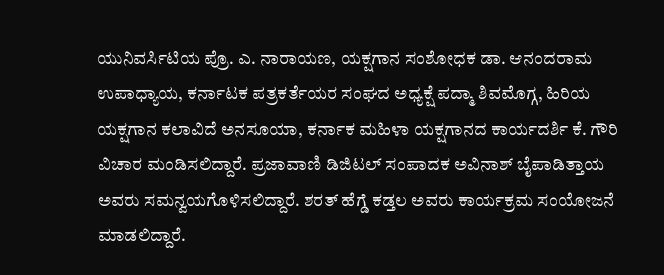ಯುನಿವರ್ಸಿಟಿಯ ಪ್ರೊ. ಎ. ನಾರಾಯಣ, ಯಕ್ಷಗಾನ ಸಂಶೋಧಕ ಡಾ. ಆನಂದರಾಮ ಉಪಾಧ್ಯಾಯ, ಕರ್ನಾಟಕ ಪತ್ರಕರ್ತೆಯರ ಸಂಘದ ಅಧ್ಯಕ್ಷೆ ಪದ್ಮಾ ಶಿವಮೊಗ್ಗ, ಹಿರಿಯ ಯಕ್ಷಗಾನ ಕಲಾವಿದೆ ಅನಸೂಯಾ, ಕರ್ನಾಕ ಮಹಿಳಾ ಯಕ್ಷಗಾನದ ಕಾರ್ಯದರ್ಶಿ ಕೆ. ಗೌರಿ ವಿಚಾರ ಮಂಡಿಸಲಿದ್ದಾರೆ. ಪ್ರಜಾವಾಣಿ ಡಿಜಿಟಲ್ ಸಂಪಾದಕ ಅವಿನಾಶ್ ಬೈಪಾಡಿತ್ತಾಯ ಅವರು ಸಮನ್ವಯಗೊಳಿಸಲಿದ್ದಾರೆ. ಶರತ್ ಹೆಗ್ಡೆ ಕಡ್ತಲ ಅವರು ಕಾರ್ಯಕ್ರಮ ಸಂಯೋಜನೆ ಮಾಡಲಿದ್ದಾರೆ.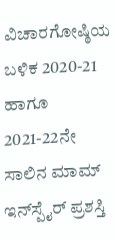ವಿಚಾರಗೋಷ್ಠಿಯ ಬಳಿಕ 2020-21 ಹಾಗೂ 2021-22ನೇ ಸಾಲಿನ ಮಾಮ್ ಇನ್‌ಸ್ಪೈರ್ ಪ್ರಶಸ್ತಿ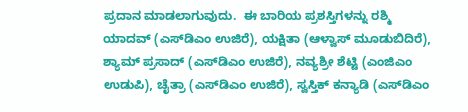ಪ್ರದಾನ ಮಾಡಲಾಗುವುದು.  ಈ ಬಾರಿಯ ಪ್ರಶಸ್ತಿಗಳನ್ನು ರಶ್ಮಿ ಯಾದವ್ (ಎಸ್‌ಡಿಎಂ ಉಜಿರೆ), ಯಕ್ಷಿತಾ (ಆಳ್ವಾಸ್ ಮೂಡುಬಿದಿರೆ), ಶ್ಯಾಮ್ ಪ್ರಸಾದ್ (ಎಸ್‌ಡಿಎಂ ಉಜಿರೆ), ನವ್ಯಶ್ರೀ ಶೆಟ್ಟಿ (ಎಂಜಿಎಂ ಉಡುಪಿ), ಚೈತ್ರಾ (ಎಸ್‌ಡಿಎಂ ಉಜಿರೆ), ಸ್ವಸ್ತಿಕ್ ಕನ್ಯಾಡಿ (ಎಸ್‌ಡಿಎಂ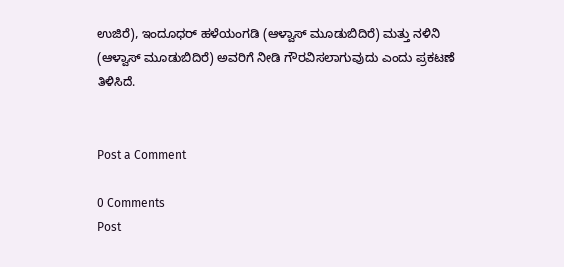ಉಜಿರೆ), ಇಂದೂಧರ್ ಹಳೆಯಂಗಡಿ (ಆಳ್ವಾಸ್ ಮೂಡುಬಿದಿರೆ) ಮತ್ತು ನಳಿನಿ (ಆಳ್ವಾಸ್ ಮೂಡುಬಿದಿರೆ) ಅವರಿಗೆ ನೀಡಿ ಗೌರವಿಸಲಾಗುವುದು ಎಂದು ಪ್ರಕಟಣೆ ತಿಳಿಸಿದೆ.


Post a Comment

0 Comments
Post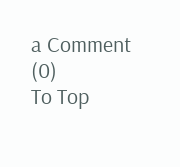a Comment (0)
To Top